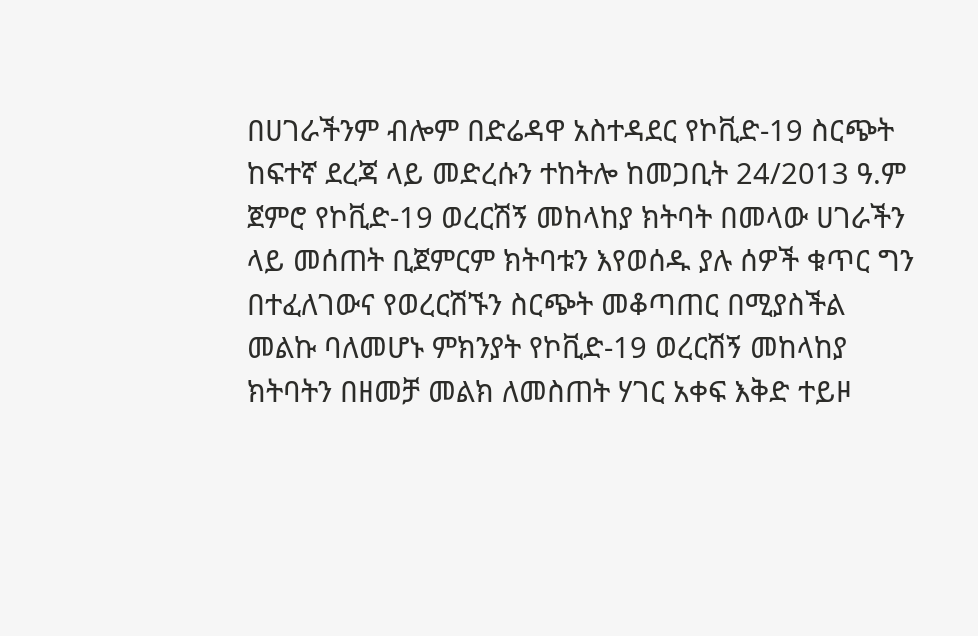በሀገራችንም ብሎም በድሬዳዋ አስተዳደር የኮቪድ-19 ስርጭት ከፍተኛ ደረጃ ላይ መድረሱን ተከትሎ ከመጋቢት 24/2013 ዓ.ም ጀምሮ የኮቪድ-19 ወረርሽኝ መከላከያ ክትባት በመላው ሀገራችን ላይ መሰጠት ቢጀምርም ክትባቱን እየወሰዱ ያሉ ሰዎች ቁጥር ግን በተፈለገውና የወረርሽኙን ስርጭት መቆጣጠር በሚያስችል መልኩ ባለመሆኑ ምክንያት የኮቪድ-19 ወረርሽኝ መከላከያ ክትባትን በዘመቻ መልክ ለመስጠት ሃገር አቀፍ እቅድ ተይዞ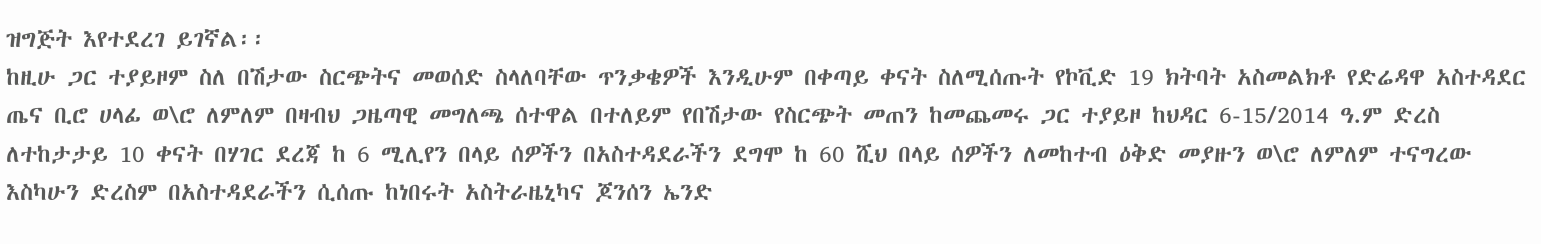ዝግጅት እየተደረገ ይገኛል፡፡
ከዚሁ ጋር ተያይዞም ስለ በሽታው ስርጭትና መወሰድ ስላለባቸው ጥንቃቄዎች እንዲሁም በቀጣይ ቀናት ስለሚሰጡት የኮቪድ 19 ክትባት አስመልክቶ የድሬዳዋ አስተዳደር ጤና ቢሮ ሀላፊ ወ\ሮ ለምለም በዛብህ ጋዜጣዊ መግለጫ ሰተዋል በተለይም የበሽታው የስርጭት መጠን ከመጨመሩ ጋር ተያይዞ ከህዳር 6-15/2014 ዓ.ም ድረስ ለተከታታይ 10 ቀናት በሃገር ደረጃ ከ 6 ሚሊየን በላይ ሰዎችን በአስተዳደራችን ደግሞ ከ 60 ሺህ በላይ ሰዎችን ለመከተብ ዕቅድ መያዙን ወ\ሮ ለምለም ተናግረው እስካሁን ድረስም በአስተዳደራችን ሲሰጡ ከነበሩት አስትራዜኒካና ጆንሰን ኤንድ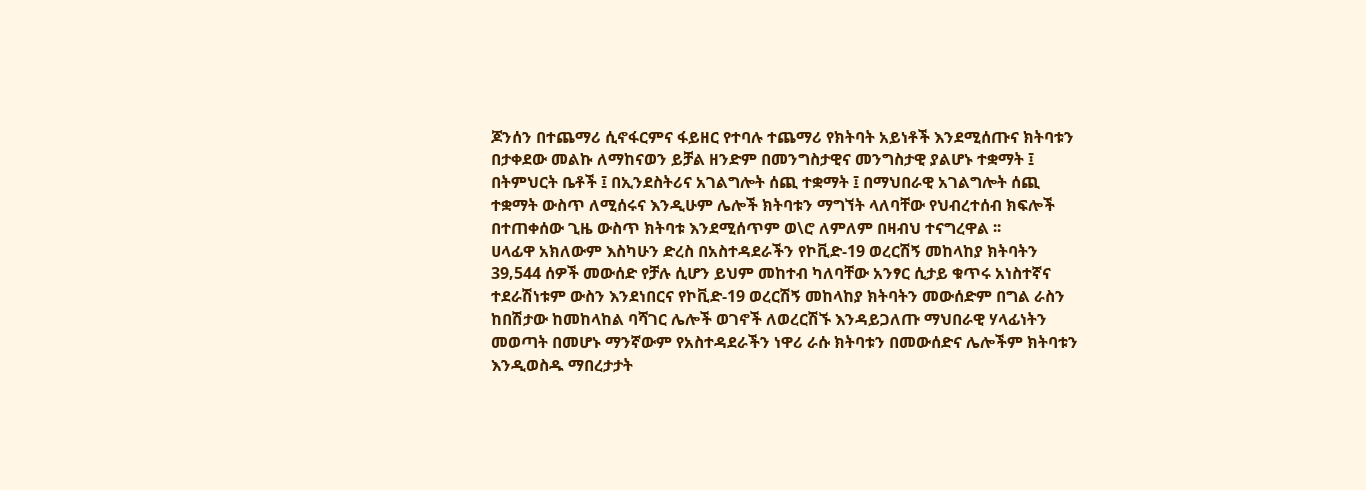ጆንሰን በተጨማሪ ሲኖፋርምና ፋይዘር የተባሉ ተጨማሪ የክትባት አይነቶች እንደሚሰጡና ክትባቱን በታቀደው መልኩ ለማከናወን ይቻል ዘንድም በመንግስታዊና መንግስታዊ ያልሆኑ ተቋማት ፤ በትምህርት ቤቶች ፤ በኢንደስትሪና አገልግሎት ሰጪ ተቋማት ፤ በማህበራዊ አገልግሎት ሰጪ ተቋማት ውስጥ ለሚሰሩና እንዲሁም ሌሎች ክትባቱን ማግኘት ላለባቸው የህብረተሰብ ክፍሎች በተጠቀሰው ጊዜ ውስጥ ክትባቱ እንደሚሰጥም ወ\ሮ ለምለም በዛብህ ተናግረዋል ፡፡
ሀላፊዋ አክለውም እስካሁን ድረስ በአስተዳደራችን የኮቪድ-19 ወረርሽኝ መከላከያ ክትባትን 39‚544 ሰዎች መውሰድ የቻሉ ሲሆን ይህም መከተብ ካለባቸው አንፃር ሲታይ ቁጥሩ አነስተኛና ተደራሽነቱም ውስን እንደነበርና የኮቪድ-19 ወረርሽኝ መከላከያ ክትባትን መውሰድም በግል ራስን ከበሽታው ከመከላከል ባሻገር ሌሎች ወገኖች ለወረርሽኙ እንዳይጋለጡ ማህበራዊ ሃላፊነትን መወጣት በመሆኑ ማንኛውም የአስተዳደራችን ነዋሪ ራሱ ክትባቱን በመውሰድና ሌሎችም ክትባቱን እንዲወስዱ ማበረታታት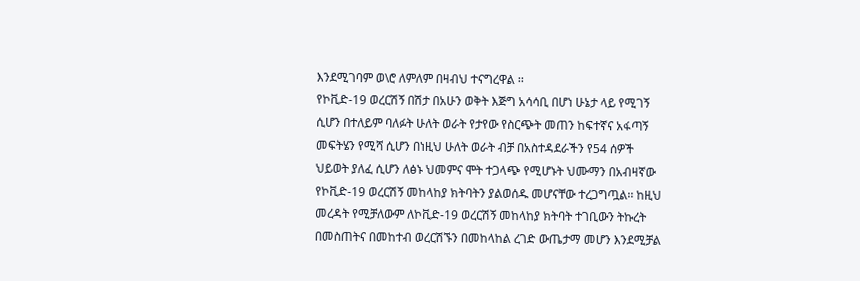እንደሚገባም ወ\ሮ ለምለም በዛብህ ተናግረዋል ፡፡
የኮቪድ-19 ወረርሽኝ በሽታ በአሁን ወቅት እጅግ አሳሳቢ በሆነ ሁኔታ ላይ የሚገኝ ሲሆን በተለይም ባለፉት ሁለት ወራት የታየው የስርጭት መጠን ከፍተኛና አፋጣኝ መፍትሄን የሚሻ ሲሆን በነዚህ ሁለት ወራት ብቻ በአስተዳደራችን የ54 ሰዎች ህይወት ያለፈ ሲሆን ለፅኑ ህመምና ሞት ተጋላጭ የሚሆኑት ህሙማን በአብዛኛው የኮቪድ-19 ወረርሽኝ መከላከያ ክትባትን ያልወሰዱ መሆናቸው ተረጋግጧል፡፡ ከዚህ መረዳት የሚቻለውም ለኮቪድ-19 ወረርሽኝ መከላከያ ክትባት ተገቢውን ትኩረት በመስጠትና በመከተብ ወረርሽኙን በመከላከል ረገድ ውጤታማ መሆን እንደሚቻል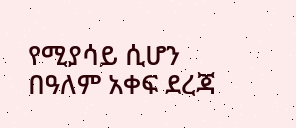የሚያሳይ ሲሆን በዓለም አቀፍ ደረጃ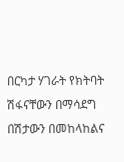በርካታ ሃገራት የክትባት ሽፋናቸውን በማሳደግ በሽታውን በመከላከልና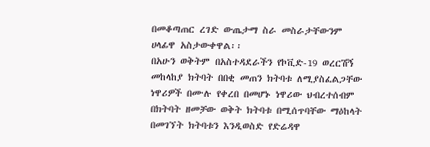በመቆጣጠር ረገድ ውጤታማ ስራ መስራታቸውንም ሀላፊዋ አስታውቀዋል፡፡
በአሁን ወቅትም በአስተዳደራችን የኮቪድ-19 ወረርሽኝ መከላከያ ክትባት በበቂ መጠን ክትባቱ ለሚያስፈልጋቸው ነዋሪዎች በሙሉ የቀረበ በመሆኑ ነዋሪው ህብረተሰብም በክትባት ዘመቻው ወቅት ክትባቱ በሚሰጥባቸው ማዕከላት በመገኘት ክትባቱን እንዲወስድ የድሬዳዋ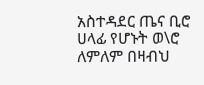አስተዳደር ጤና ቢሮ ሀላፊ የሆኑት ወ\ሮ ለምለም በዛብህ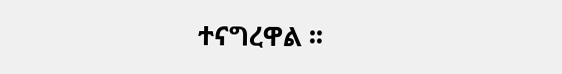ተናግረዋል ፡፡